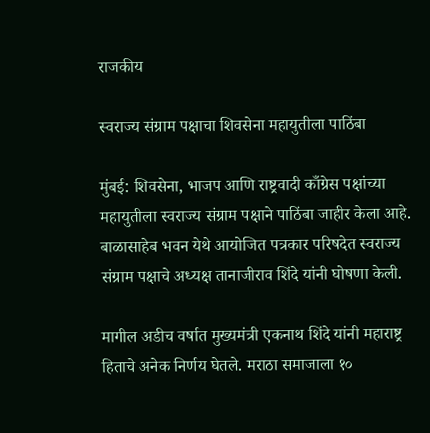राजकीय

स्वराज्य संग्राम पक्षाचा शिवसेना महायुतीला पाठिंबा

मुंबई: शिवसेना, भाजप आणि राष्ट्रवादी काँग्रेस पक्षांच्या महायुतीला स्वराज्य संग्राम पक्षाने पाठिंबा जाहीर केला आहे. बाळासाहेब भवन येथे आयोजित पत्रकार परिषदेत स्वराज्य संग्राम पक्षाचे अध्यक्ष तानाजीराव शिंदे यांनी घोषणा केली.

मागील अडीच वर्षात मुख्यमंत्री एकनाथ शिंदे यांनी महाराष्ट्र हिताचे अनेक निर्णय घेतले. मराठा समाजाला १०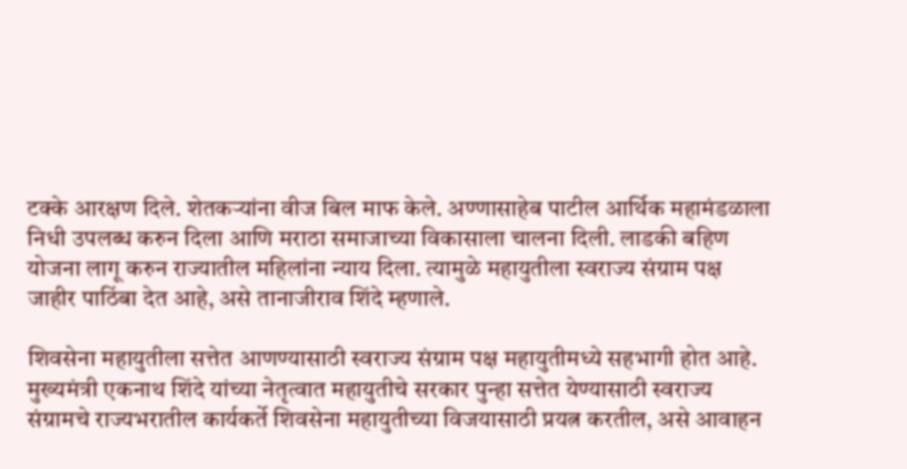टक्के आरक्षण दिले. शेतकऱ्यांना वीज बिल माफ केले. अण्णासाहेब पाटील आर्थिक महामंडळाला निधी उपलब्ध करुन दिला आणि मराठा समाजाच्या विकासाला चालना दिली. लाडकी बहिण योजना लागू करुन राज्यातील महिलांना न्याय दिला. त्यामुळे महायुतीला स्वराज्य संग्राम पक्ष जाहीर पाठिंबा देत आहे, असे तानाजीराव शिंदे म्हणाले.

शिवसेना महायुतीला सत्तेत आणण्यासाठी स्वराज्य संग्राम पक्ष महायुतीमध्ये सहभागी होत आहे. मुख्यमंत्री एकनाथ शिंदे यांच्या नेतृत्वात महायुतीचे सरकार पुन्हा सत्तेत येण्यासाठी स्वराज्य संग्रामचे राज्यभरातील कार्यकर्ते शिवसेना महायुतीच्या विजयासाठी प्रयत्न करतील, असे आवाहन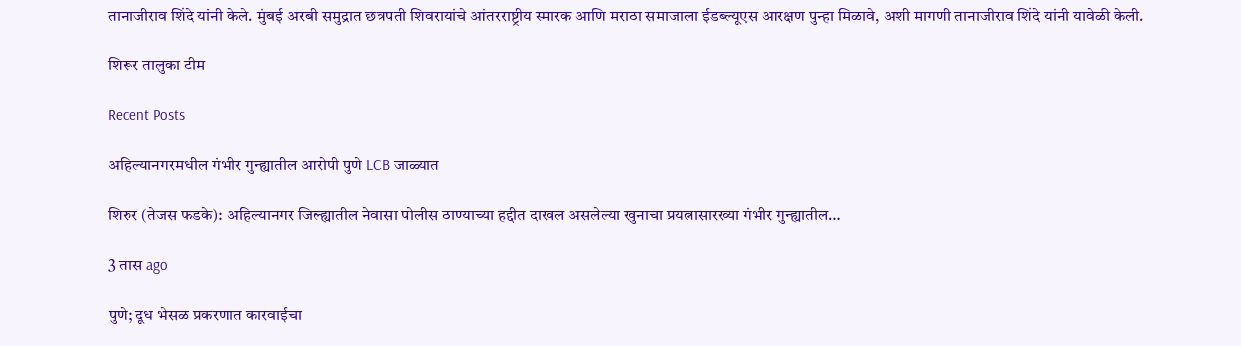तानाजीराव शिंदे यांनी केले. मुंबई अरबी समुद्रात छत्रपती शिवरायांचे आंतरराष्ट्रीय स्मारक आणि मराठा समाजाला ईडब्ल्यूएस आरक्षण पुन्हा मिळावे, अशी मागणी तानाजीराव शिंदे यांनी यावेळी केली.

शिरूर तालुका टीम

Recent Posts

अहिल्यानगरमधील गंभीर गुन्ह्यातील आरोपी पुणे LCB जाळ्यात

शिरुर (तेजस फडके): अहिल्यानगर जिल्ह्यातील नेवासा पोलीस ठाण्याच्या हद्दीत दाखल असलेल्या खुनाचा प्रयत्नासारख्या गंभीर गुन्ह्यातील…

3 तास ago

पुणे; दूध भेसळ प्रकरणात कारवाईचा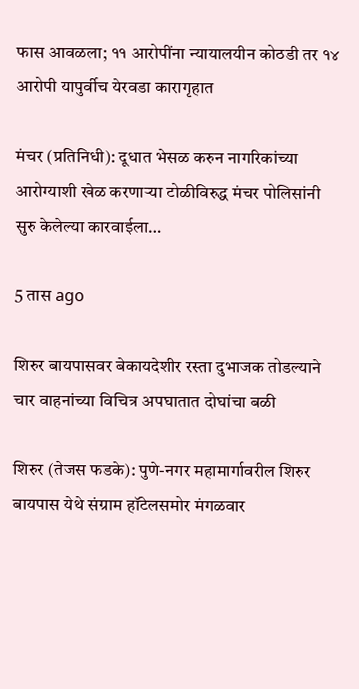फास आवळला; ११ आरोपींना न्यायालयीन कोठडी तर १४ आरोपी यापुर्वीच येरवडा कारागृहात

मंचर (प्रतिनिधी): दूधात भेसळ करुन नागरिकांच्या आरोग्याशी खेळ करणाऱ्या टोळीविरुद्ध मंचर पोलिसांनी सुरु केलेल्या कारवाईला…

5 तास ago

शिरुर बायपासवर बेकायदेशीर रस्ता दुभाजक तोडल्याने चार वाहनांच्या विचित्र अपघातात दोघांचा बळी

शिरुर (तेजस फडके): पुणे-नगर महामार्गावरील शिरुर बायपास येथे संग्राम हॉटेलसमोर मंगळवार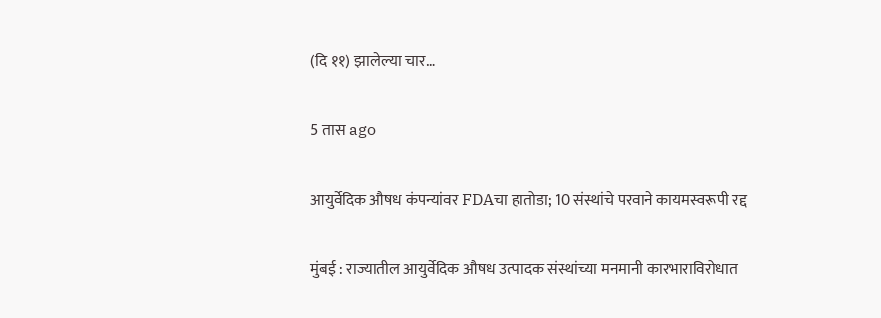(दि ११) झालेल्या चार…

5 तास ago

आयुर्वेदिक औषध कंपन्यांवर FDAचा हातोडा; 10 संस्थांचे परवाने कायमस्वरूपी रद्द

मुंबई : राज्यातील आयुर्वेदिक औषध उत्पादक संस्थांच्या मनमानी कारभाराविरोधात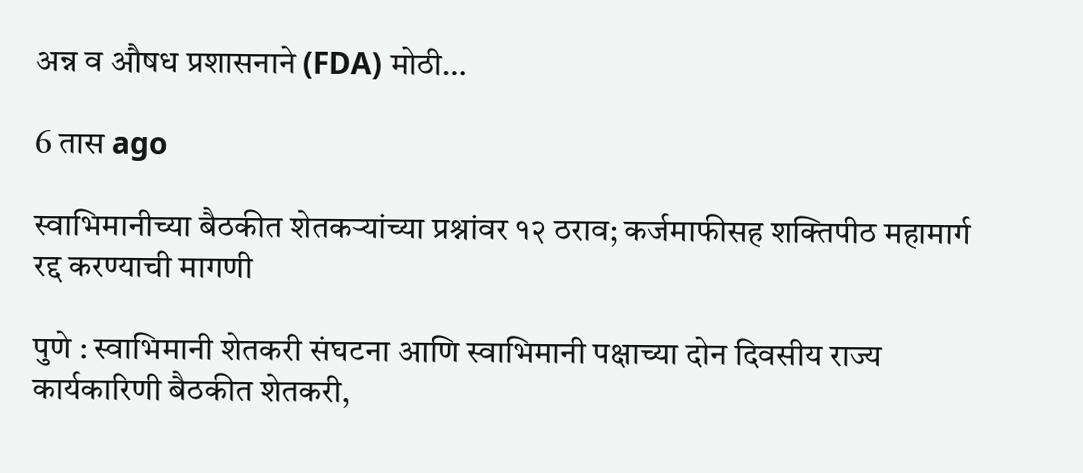अन्न व औषध प्रशासनाने (FDA) मोठी…

6 तास ago

स्वाभिमानीच्या बैठकीत शेतकऱ्यांच्या प्रश्नांवर १२ ठराव; कर्जमाफीसह शक्तिपीठ महामार्ग रद्द करण्याची मागणी

पुणे : स्वाभिमानी शेतकरी संघटना आणि स्वाभिमानी पक्षाच्या दोन दिवसीय राज्य कार्यकारिणी बैठकीत शेतकरी,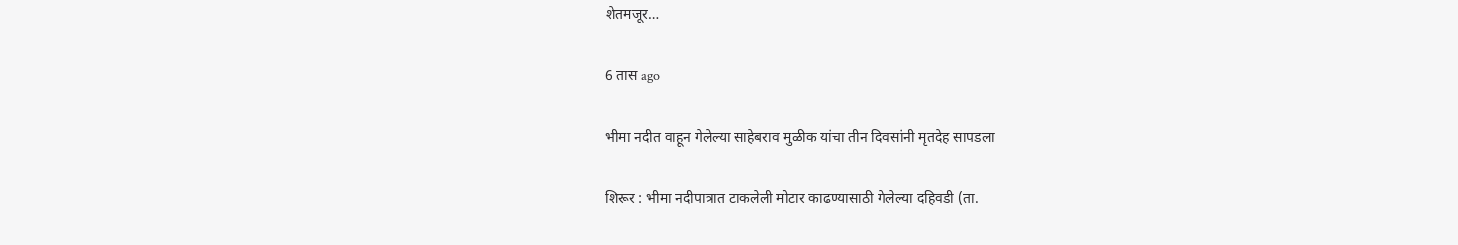शेतमजूर…

6 तास ago

भीमा नदीत वाहून गेलेल्या साहेबराव मुळीक यांचा तीन दिवसांनी मृतदेह सापडला

शिरूर : भीमा नदीपात्रात टाकलेली मोटार काढण्यासाठी गेलेल्या दहिवडी (ता.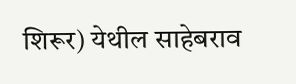शिरूर) येथील साहेबराव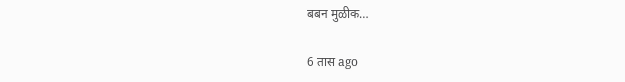बबन मुळीक…

6 तास ago